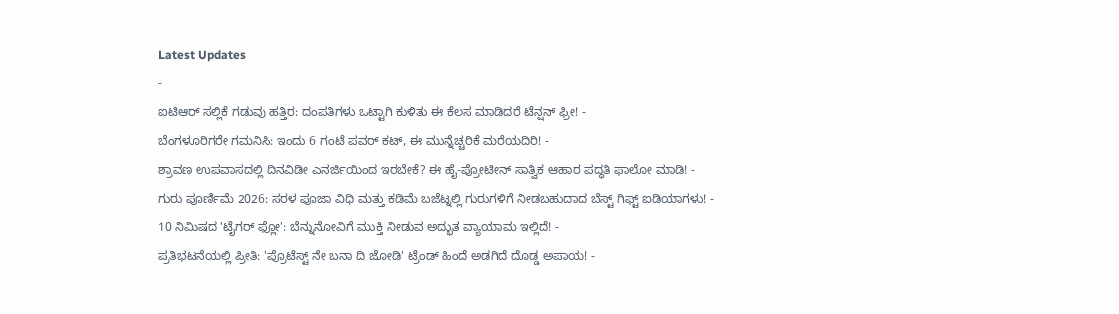Latest Updates
-
ಐಟಿಆರ್ ಸಲ್ಲಿಕೆ ಗಡುವು ಹತ್ತಿರ: ದಂಪತಿಗಳು ಒಟ್ಟಾಗಿ ಕುಳಿತು ಈ ಕೆಲಸ ಮಾಡಿದರೆ ಟೆನ್ಷನ್ ಫ್ರೀ! -
ಬೆಂಗಳೂರಿಗರೇ ಗಮನಿಸಿ: ಇಂದು 6 ಗಂಟೆ ಪವರ್ ಕಟ್, ಈ ಮುನ್ನೆಚ್ಚರಿಕೆ ಮರೆಯದಿರಿ! -
ಶ್ರಾವಣ ಉಪವಾಸದಲ್ಲಿ ದಿನವಿಡೀ ಎನರ್ಜಿಯಿಂದ ಇರಬೇಕೆ? ಈ ಹೈ-ಪ್ರೋಟೀನ್ ಸಾತ್ವಿಕ ಆಹಾರ ಪದ್ಧತಿ ಫಾಲೋ ಮಾಡಿ! -
ಗುರು ಪೂರ್ಣಿಮೆ 2026: ಸರಳ ಪೂಜಾ ವಿಧಿ ಮತ್ತು ಕಡಿಮೆ ಬಜೆಟ್ನಲ್ಲಿ ಗುರುಗಳಿಗೆ ನೀಡಬಹುದಾದ ಬೆಸ್ಟ್ ಗಿಫ್ಟ್ ಐಡಿಯಾಗಳು! -
10 ನಿಮಿಷದ 'ಟೈಗರ್ ಫ್ಲೋ': ಬೆನ್ನುನೋವಿಗೆ ಮುಕ್ತಿ ನೀಡುವ ಅದ್ಭುತ ವ್ಯಾಯಾಮ ಇಲ್ಲಿದೆ! -
ಪ್ರತಿಭಟನೆಯಲ್ಲಿ ಪ್ರೀತಿ: 'ಪ್ರೊಟೆಸ್ಟ್ ನೇ ಬನಾ ದಿ ಜೋಡಿ' ಟ್ರೆಂಡ್ ಹಿಂದೆ ಅಡಗಿದೆ ದೊಡ್ಡ ಅಪಾಯ! -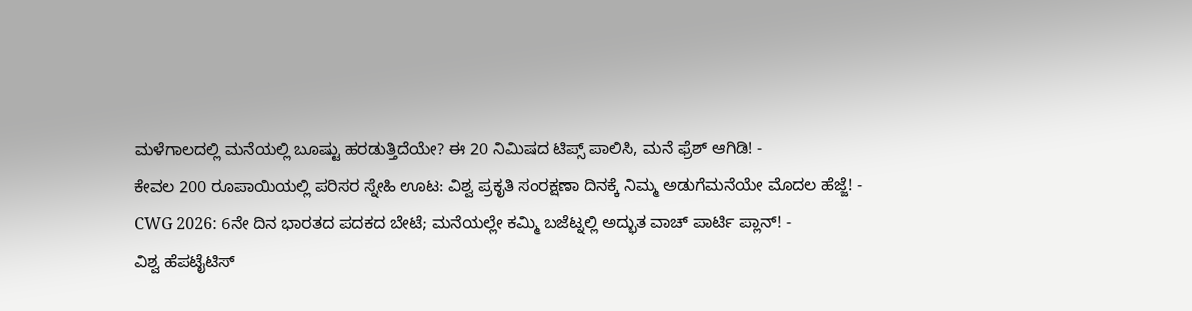ಮಳೆಗಾಲದಲ್ಲಿ ಮನೆಯಲ್ಲಿ ಬೂಷ್ಟು ಹರಡುತ್ತಿದೆಯೇ? ಈ 20 ನಿಮಿಷದ ಟಿಪ್ಸ್ ಪಾಲಿಸಿ, ಮನೆ ಫ್ರೆಶ್ ಆಗಿಡಿ! -
ಕೇವಲ 200 ರೂಪಾಯಿಯಲ್ಲಿ ಪರಿಸರ ಸ್ನೇಹಿ ಊಟ: ವಿಶ್ವ ಪ್ರಕೃತಿ ಸಂರಕ್ಷಣಾ ದಿನಕ್ಕೆ ನಿಮ್ಮ ಅಡುಗೆಮನೆಯೇ ಮೊದಲ ಹೆಜ್ಜೆ! -
CWG 2026: 6ನೇ ದಿನ ಭಾರತದ ಪದಕದ ಬೇಟೆ; ಮನೆಯಲ್ಲೇ ಕಮ್ಮಿ ಬಜೆಟ್ನಲ್ಲಿ ಅದ್ಭುತ ವಾಚ್ ಪಾರ್ಟಿ ಪ್ಲಾನ್! -
ವಿಶ್ವ ಹೆಪಟೈಟಿಸ್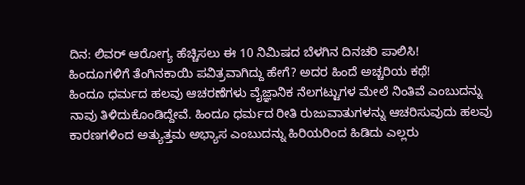ದಿನ: ಲಿವರ್ ಆರೋಗ್ಯ ಹೆಚ್ಚಿಸಲು ಈ 10 ನಿಮಿಷದ ಬೆಳಗಿನ ದಿನಚರಿ ಪಾಲಿಸಿ!
ಹಿಂದೂಗಳಿಗೆ ತೆಂಗಿನಕಾಯಿ ಪವಿತ್ರವಾಗಿದ್ದು ಹೇಗೆ? ಅದರ ಹಿಂದೆ ಅಚ್ಚರಿಯ ಕಥೆ!
ಹಿಂದೂ ಧರ್ಮದ ಹಲವು ಆಚರಣೆಗಳು ವೈಜ್ಞಾನಿಕ ನೆಲಗಟ್ಟುಗಳ ಮೇಲೆ ನಿಂತಿವೆ ಎಂಬುದನ್ನು ನಾವು ತಿಳಿದುಕೊಂಡಿದ್ದೇವೆ. ಹಿಂದೂ ಧರ್ಮದ ರೀತಿ ರುಜುವಾತುಗಳನ್ನು ಆಚರಿಸುವುದು ಹಲವು ಕಾರಣಗಳಿಂದ ಅತ್ಯುತ್ತಮ ಅಭ್ಯಾಸ ಎಂಬುದನ್ನು ಹಿರಿಯರಿಂದ ಹಿಡಿದು ಎಲ್ಲರು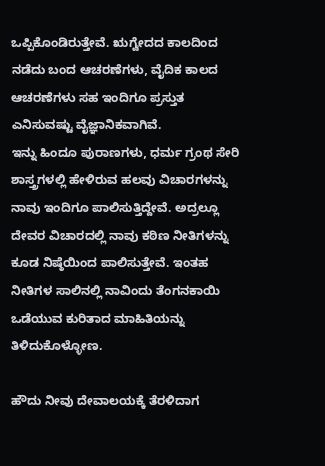ಒಪ್ಪಿಕೊಂಡಿರುತ್ತೇವೆ. ಋಗ್ವೇದದ ಕಾಲದಿಂದ ನಡೆದು ಬಂದ ಆಚರಣೆಗಳು, ವೈದಿಕ ಕಾಲದ ಆಚರಣೆಗಳು ಸಹ ಇಂದಿಗೂ ಪ್ರಸ್ತುತ ಎನಿಸುವಷ್ಟು ವೈಜ್ಞಾನಿಕವಾಗಿವೆ.
ಇನ್ನು ಹಿಂದೂ ಪುರಾಣಗಳು, ಧರ್ಮ ಗ್ರಂಥ ಸೇರಿ ಶಾಸ್ತ್ರಗಳಲ್ಲಿ ಹೇಳಿರುವ ಹಲವು ವಿಚಾರಗಳನ್ನು ನಾವು ಇಂದಿಗೂ ಪಾಲಿಸುತ್ತಿದ್ದೇವೆ. ಅದ್ರಲ್ಲೂ ದೇವರ ವಿಚಾರದಲ್ಲಿ ನಾವು ಕಠಿಣ ನೀತಿಗಳನ್ನು ಕೂಡ ನಿಷ್ಠೆಯಿಂದ ಪಾಲಿಸುತ್ತೇವೆ. ಇಂತಹ ನೀತಿಗಳ ಸಾಲಿನಲ್ಲಿ ನಾವಿಂದು ತೆಂಗನಕಾಯಿ ಒಡೆಯುವ ಕುರಿತಾದ ಮಾಹಿತಿಯನ್ನು ತಿಳಿದುಕೊಳ್ಳೋಣ.

ಹೌದು ನೀವು ದೇವಾಲಯಕ್ಕೆ ತೆರಳಿದಾಗ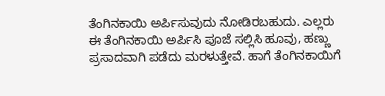ತೆಂಗಿನಕಾಯಿ ಅರ್ಪಿಸುವುದು ನೋಡಿರಬಹುದು. ಎಲ್ಲರು ಈ ತೆಂಗಿನಕಾಯಿ ಅರ್ಪಿಸಿ ಪೂಜೆ ಸಲ್ಲಿಸಿ ಹೂವು, ಹಣ್ಣು ಪ್ರಸಾದವಾಗಿ ಪಡೆದು ಮರಳುತ್ತೇವೆ. ಹಾಗೆ ತೆಂಗಿನಕಾಯಿಗೆ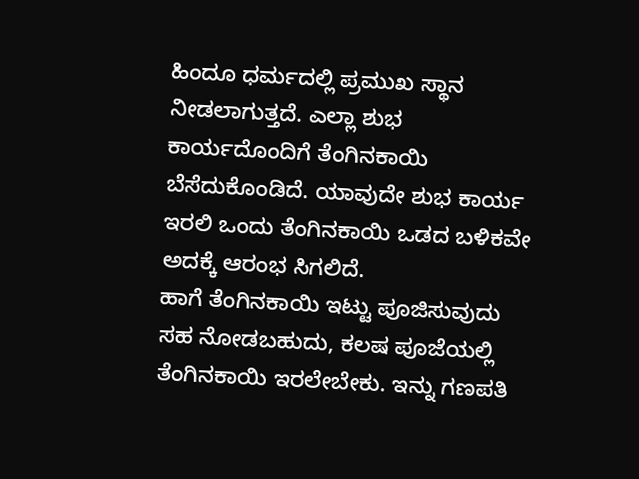ಹಿಂದೂ ಧರ್ಮದಲ್ಲಿ ಪ್ರಮುಖ ಸ್ಥಾನ ನೀಡಲಾಗುತ್ತದೆ. ಎಲ್ಲಾ ಶುಭ ಕಾರ್ಯದೊಂದಿಗೆ ತೆಂಗಿನಕಾಯಿ ಬೆಸೆದುಕೊಂಡಿದೆ. ಯಾವುದೇ ಶುಭ ಕಾರ್ಯ ಇರಲಿ ಒಂದು ತೆಂಗಿನಕಾಯಿ ಒಡದ ಬಳಿಕವೇ ಅದಕ್ಕೆ ಆರಂಭ ಸಿಗಲಿದೆ.
ಹಾಗೆ ತೆಂಗಿನಕಾಯಿ ಇಟ್ಟು ಪೂಜಿಸುವುದು ಸಹ ನೋಡಬಹುದು, ಕಲಷ ಪೂಜೆಯಲ್ಲಿ ತೆಂಗಿನಕಾಯಿ ಇರಲೇಬೇಕು. ಇನ್ನು ಗಣಪತಿ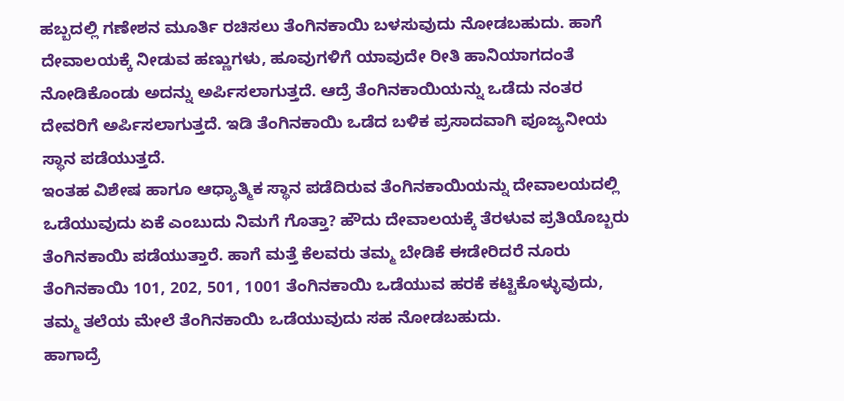ಹಬ್ಬದಲ್ಲಿ ಗಣೇಶನ ಮೂರ್ತಿ ರಚಿಸಲು ತೆಂಗಿನಕಾಯಿ ಬಳಸುವುದು ನೋಡಬಹುದು. ಹಾಗೆ ದೇವಾಲಯಕ್ಕೆ ನೀಡುವ ಹಣ್ಣುಗಳು, ಹೂವುಗಳಿಗೆ ಯಾವುದೇ ರೀತಿ ಹಾನಿಯಾಗದಂತೆ ನೋಡಿಕೊಂಡು ಅದನ್ನು ಅರ್ಪಿಸಲಾಗುತ್ತದೆ. ಆದ್ರೆ ತೆಂಗಿನಕಾಯಿಯನ್ನು ಒಡೆದು ನಂತರ ದೇವರಿಗೆ ಅರ್ಪಿಸಲಾಗುತ್ತದೆ. ಇಡಿ ತೆಂಗಿನಕಾಯಿ ಒಡೆದ ಬಳಿಕ ಪ್ರಸಾದವಾಗಿ ಪೂಜ್ಯನೀಯ ಸ್ಥಾನ ಪಡೆಯುತ್ತದೆ.
ಇಂತಹ ವಿಶೇಷ ಹಾಗೂ ಆಧ್ಯಾತ್ಮಿಕ ಸ್ಥಾನ ಪಡೆದಿರುವ ತೆಂಗಿನಕಾಯಿಯನ್ನು ದೇವಾಲಯದಲ್ಲಿ ಒಡೆಯುವುದು ಏಕೆ ಎಂಬುದು ನಿಮಗೆ ಗೊತ್ತಾ? ಹೌದು ದೇವಾಲಯಕ್ಕೆ ತೆರಳುವ ಪ್ರತಿಯೊಬ್ಬರು ತೆಂಗಿನಕಾಯಿ ಪಡೆಯುತ್ತಾರೆ. ಹಾಗೆ ಮತ್ತೆ ಕೆಲವರು ತಮ್ಮ ಬೇಡಿಕೆ ಈಡೇರಿದರೆ ನೂರು ತೆಂಗಿನಕಾಯಿ 101, 202, 501, 1001 ತೆಂಗಿನಕಾಯಿ ಒಡೆಯುವ ಹರಕೆ ಕಟ್ಟಿಕೊಳ್ಳುವುದು, ತಮ್ಮ ತಲೆಯ ಮೇಲೆ ತೆಂಗಿನಕಾಯಿ ಒಡೆಯುವುದು ಸಹ ನೋಡಬಹುದು.
ಹಾಗಾದ್ರೆ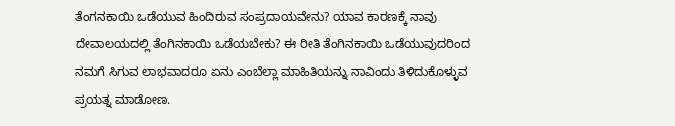ತೆಂಗನಕಾಯಿ ಒಡೆಯುವ ಹಿಂದಿರುವ ಸಂಪ್ರದಾಯವೇನು? ಯಾವ ಕಾರಣಕ್ಕೆ ನಾವು ದೇವಾಲಯದಲ್ಲಿ ತೆಂಗಿನಕಾಯಿ ಒಡೆಯಬೇಕು? ಈ ರೀತಿ ತೆಂಗಿನಕಾಯಿ ಒಡೆಯುವುದರಿಂದ ನಮಗೆ ಸಿಗುವ ಲಾಭವಾದರೂ ಏನು ಎಂಬೆಲ್ಲಾ ಮಾಹಿತಿಯನ್ನು ನಾವಿಂದು ತಿಳಿದುಕೊಳ್ಳುವ ಪ್ರಯತ್ನ ಮಾಡೋಣ.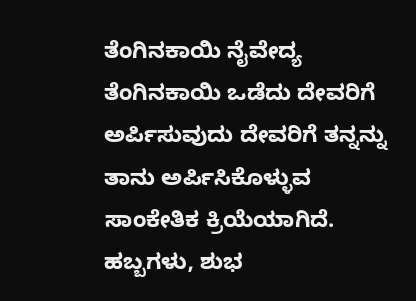ತೆಂಗಿನಕಾಯಿ ನೈವೇದ್ಯ
ತೆಂಗಿನಕಾಯಿ ಒಡೆದು ದೇವರಿಗೆ ಅರ್ಪಿಸುವುದು ದೇವರಿಗೆ ತನ್ನನ್ನು ತಾನು ಅರ್ಪಿಸಿಕೊಳ್ಳುವ ಸಾಂಕೇತಿಕ ಕ್ರಿಯೆಯಾಗಿದೆ. ಹಬ್ಬಗಳು, ಶುಭ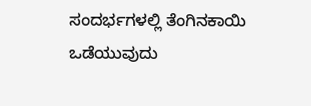ಸಂದರ್ಭಗಳಲ್ಲಿ ತೆಂಗಿನಕಾಯಿ ಒಡೆಯುವುದು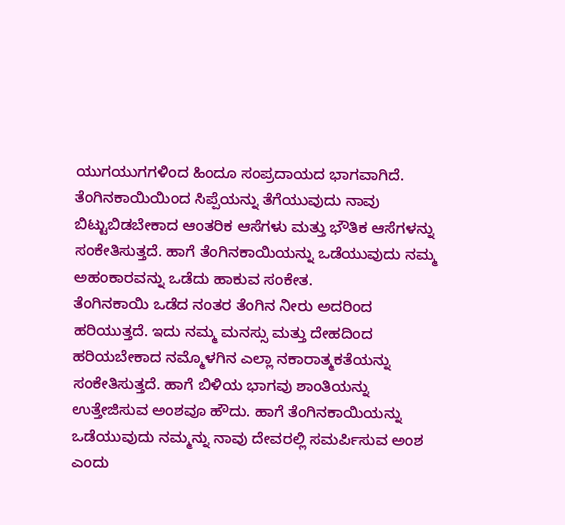ಯುಗಯುಗಗಳಿಂದ ಹಿಂದೂ ಸಂಪ್ರದಾಯದ ಭಾಗವಾಗಿದೆ. ತೆಂಗಿನಕಾಯಿಯಿಂದ ಸಿಪ್ಪೆಯನ್ನು ತೆಗೆಯುವುದು ನಾವು ಬಿಟ್ಟುಬಿಡಬೇಕಾದ ಆಂತರಿಕ ಆಸೆಗಳು ಮತ್ತು ಭೌತಿಕ ಆಸೆಗಳನ್ನು ಸಂಕೇತಿಸುತ್ತದೆ. ಹಾಗೆ ತೆಂಗಿನಕಾಯಿಯನ್ನು ಒಡೆಯುವುದು ನಮ್ಮ ಅಹಂಕಾರವನ್ನು ಒಡೆದು ಹಾಕುವ ಸಂಕೇತ.
ತೆಂಗಿನಕಾಯಿ ಒಡೆದ ನಂತರ ತೆಂಗಿನ ನೀರು ಅದರಿಂದ ಹರಿಯುತ್ತದೆ. ಇದು ನಮ್ಮ ಮನಸ್ಸು ಮತ್ತು ದೇಹದಿಂದ ಹರಿಯಬೇಕಾದ ನಮ್ಮೊಳಗಿನ ಎಲ್ಲಾ ನಕಾರಾತ್ಮಕತೆಯನ್ನು ಸಂಕೇತಿಸುತ್ತದೆ. ಹಾಗೆ ಬಿಳಿಯ ಭಾಗವು ಶಾಂತಿಯನ್ನು ಉತ್ತೇಜಿಸುವ ಅಂಶವೂ ಹೌದು. ಹಾಗೆ ತೆಂಗಿನಕಾಯಿಯನ್ನು ಒಡೆಯುವುದು ನಮ್ಮನ್ನು ನಾವು ದೇವರಲ್ಲಿ ಸಮರ್ಪಿಸುವ ಅಂಶ ಎಂದು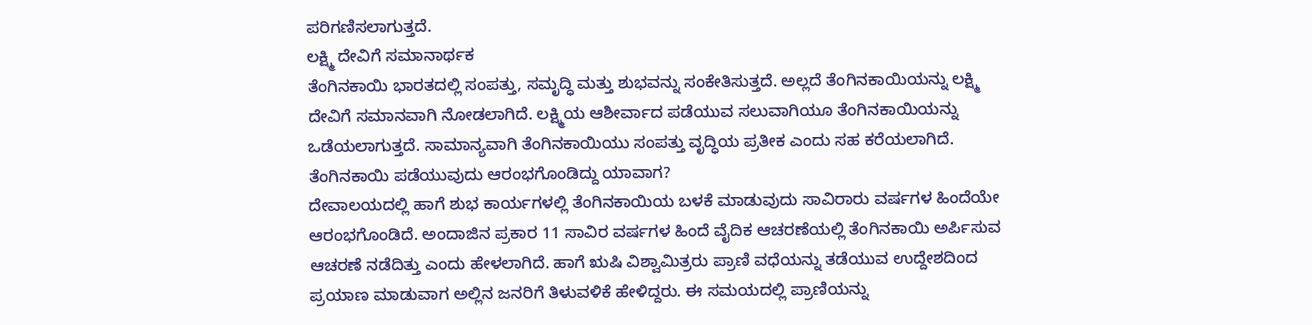ಪರಿಗಣಿಸಲಾಗುತ್ತದೆ.
ಲಕ್ಷ್ಮಿ ದೇವಿಗೆ ಸಮಾನಾರ್ಥಕ
ತೆಂಗಿನಕಾಯಿ ಭಾರತದಲ್ಲಿ ಸಂಪತ್ತು, ಸಮೃದ್ಧಿ ಮತ್ತು ಶುಭವನ್ನು ಸಂಕೇತಿಸುತ್ತದೆ. ಅಲ್ಲದೆ ತೆಂಗಿನಕಾಯಿಯನ್ನು ಲಕ್ಷ್ಮಿ ದೇವಿಗೆ ಸಮಾನವಾಗಿ ನೋಡಲಾಗಿದೆ. ಲಕ್ಷ್ಮಿಯ ಆಶೀರ್ವಾದ ಪಡೆಯುವ ಸಲುವಾಗಿಯೂ ತೆಂಗಿನಕಾಯಿಯನ್ನು ಒಡೆಯಲಾಗುತ್ತದೆ. ಸಾಮಾನ್ಯವಾಗಿ ತೆಂಗಿನಕಾಯಿಯು ಸಂಪತ್ತು ವೃದ್ಧಿಯ ಪ್ರತೀಕ ಎಂದು ಸಹ ಕರೆಯಲಾಗಿದೆ.
ತೆಂಗಿನಕಾಯಿ ಪಡೆಯುವುದು ಆರಂಭಗೊಂಡಿದ್ದು ಯಾವಾಗ?
ದೇವಾಲಯದಲ್ಲಿ ಹಾಗೆ ಶುಭ ಕಾರ್ಯಗಳಲ್ಲಿ ತೆಂಗಿನಕಾಯಿಯ ಬಳಕೆ ಮಾಡುವುದು ಸಾವಿರಾರು ವರ್ಷಗಳ ಹಿಂದೆಯೇ ಆರಂಭಗೊಂಡಿದೆ. ಅಂದಾಜಿನ ಪ್ರಕಾರ 11 ಸಾವಿರ ವರ್ಷಗಳ ಹಿಂದೆ ವೈದಿಕ ಆಚರಣೆಯಲ್ಲಿ ತೆಂಗಿನಕಾಯಿ ಅರ್ಪಿಸುವ ಆಚರಣೆ ನಡೆದಿತ್ತು ಎಂದು ಹೇಳಲಾಗಿದೆ. ಹಾಗೆ ಋಷಿ ವಿಶ್ವಾಮಿತ್ರರು ಪ್ರಾಣಿ ವಧೆಯನ್ನು ತಡೆಯುವ ಉದ್ದೇಶದಿಂದ ಪ್ರಯಾಣ ಮಾಡುವಾಗ ಅಲ್ಲಿನ ಜನರಿಗೆ ತಿಳುವಳಿಕೆ ಹೇಳಿದ್ದರು. ಈ ಸಮಯದಲ್ಲಿ ಪ್ರಾಣಿಯನ್ನು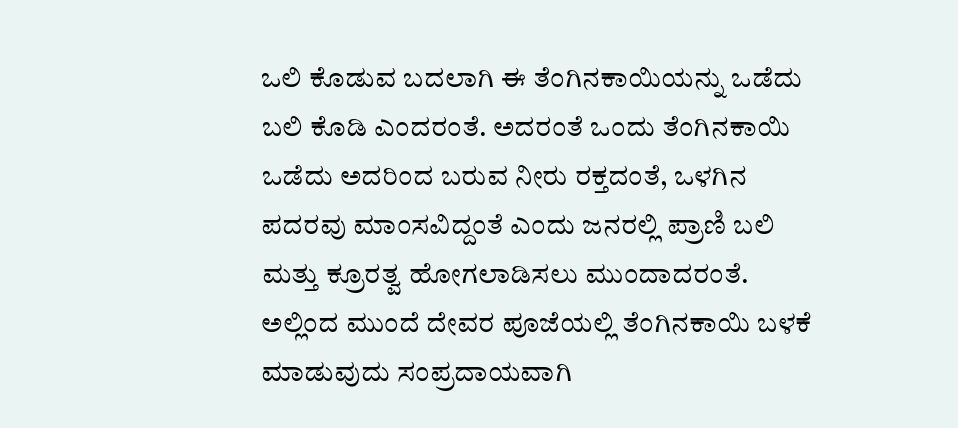ಒಲಿ ಕೊಡುವ ಬದಲಾಗಿ ಈ ತೆಂಗಿನಕಾಯಿಯನ್ನು ಒಡೆದು ಬಲಿ ಕೊಡಿ ಎಂದರಂತೆ. ಅದರಂತೆ ಒಂದು ತೆಂಗಿನಕಾಯಿ ಒಡೆದು ಅದರಿಂದ ಬರುವ ನೀರು ರಕ್ತದಂತೆ, ಒಳಗಿನ ಪದರವು ಮಾಂಸವಿದ್ದಂತೆ ಎಂದು ಜನರಲ್ಲಿ ಪ್ರಾಣಿ ಬಲಿ ಮತ್ತು ಕ್ರೂರತ್ವ ಹೋಗಲಾಡಿಸಲು ಮುಂದಾದರಂತೆ. ಅಲ್ಲಿಂದ ಮುಂದೆ ದೇವರ ಪೂಜೆಯಲ್ಲಿ ತೆಂಗಿನಕಾಯಿ ಬಳಕೆ ಮಾಡುವುದು ಸಂಪ್ರದಾಯವಾಗಿ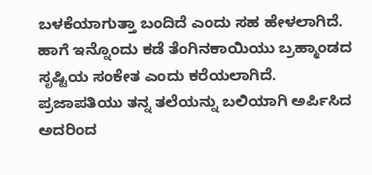ಬಳಕೆಯಾಗುತ್ತಾ ಬಂದಿದೆ ಎಂದು ಸಹ ಹೇಳಲಾಗಿದೆ.
ಹಾಗೆ ಇನ್ನೊಂದು ಕಡೆ ತೆಂಗಿನಕಾಯಿಯು ಬ್ರಹ್ಮಾಂಡದ ಸೃಷ್ಟಿಯ ಸಂಕೇತ ಎಂದು ಕರೆಯಲಾಗಿದೆ. ಪ್ರಜಾಪತಿಯು ತನ್ನ ತಲೆಯನ್ನು ಬಲಿಯಾಗಿ ಅರ್ಪಿಸಿದ ಅದರಿಂದ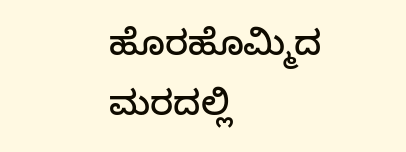ಹೊರಹೊಮ್ಮಿದ ಮರದಲ್ಲಿ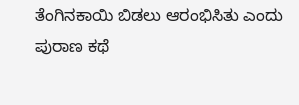ತೆಂಗಿನಕಾಯಿ ಬಿಡಲು ಆರಂಭಿಸಿತು ಎಂದು ಪುರಾಣ ಕಥೆ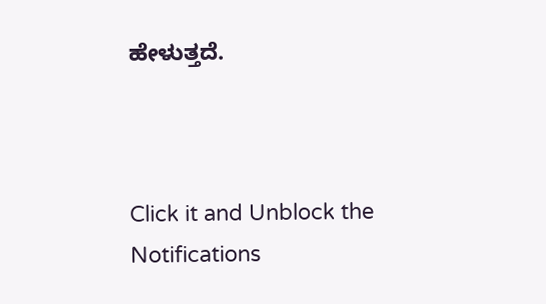ಹೇಳುತ್ತದೆ.



Click it and Unblock the Notifications